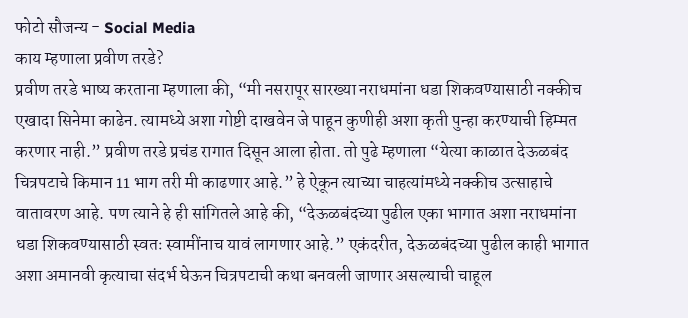फोटो सौजन्य - Social Media
काय म्हणाला प्रवीण तरडे?
प्रवीण तरडे भाष्य करताना म्हणाला की, “मी नसरापूर सारख्या नराधमांना धडा शिकवण्यासाठी नक्कीच एखादा सिनेमा काढेन. त्यामध्ये अशा गोष्टी दाखवेन जे पाहून कुणीही अशा कृती पुन्हा करण्याची हिम्मत करणार नाही.” प्रवीण तरडे प्रचंड रागात दिसून आला होता. तो पुढे म्हणाला “येत्या काळात देऊळबंद चित्रपटाचे किमान 11 भाग तरी मी काढणार आहे.” हे ऐकून त्याच्या चाहत्यांमध्ये नक्कीच उत्साहाचे वातावरण आहे. पण त्याने हे ही सांगितले आहे की, “देऊळबंदच्या पुढील एका भागात अशा नराधमांना धडा शिकवण्यासाठी स्वतः स्वामींनाच यावं लागणार आहे.” एकंदरीत, देऊळबंदच्या पुढील काही भागात अशा अमानवी कृत्याचा संदर्भ घेऊन चित्रपटाची कथा बनवली जाणार असल्याची चाहूल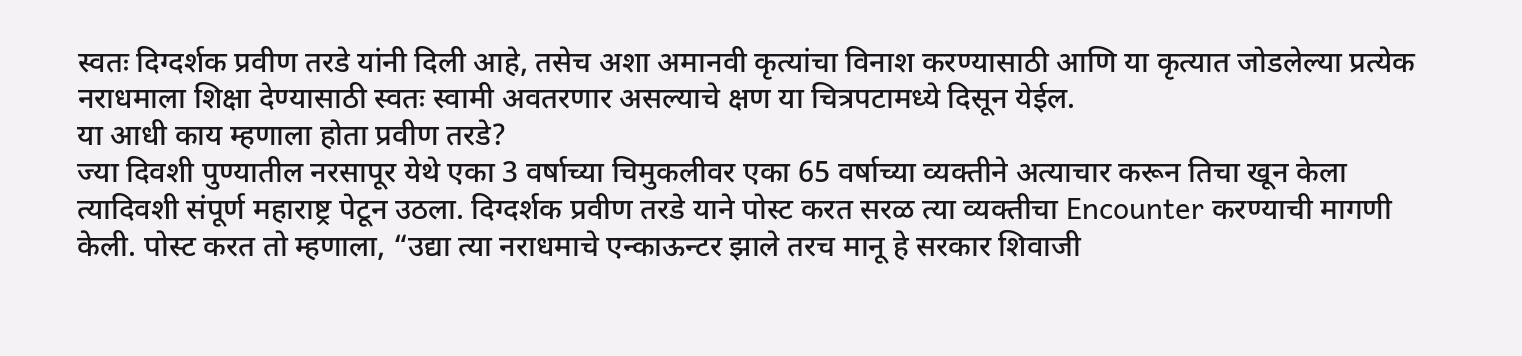स्वतः दिग्दर्शक प्रवीण तरडे यांनी दिली आहे, तसेच अशा अमानवी कृत्यांचा विनाश करण्यासाठी आणि या कृत्यात जोडलेल्या प्रत्येक नराधमाला शिक्षा देण्यासाठी स्वतः स्वामी अवतरणार असल्याचे क्षण या चित्रपटामध्ये दिसून येईल.
या आधी काय म्हणाला होता प्रवीण तरडे?
ज्या दिवशी पुण्यातील नरसापूर येथे एका 3 वर्षाच्या चिमुकलीवर एका 65 वर्षाच्या व्यक्तीने अत्याचार करून तिचा खून केला त्यादिवशी संपूर्ण महाराष्ट्र पेटून उठला. दिग्दर्शक प्रवीण तरडे याने पोस्ट करत सरळ त्या व्यक्तीचा Encounter करण्याची मागणी केली. पोस्ट करत तो म्हणाला, “उद्या त्या नराधमाचे एन्काऊन्टर झाले तरच मानू हे सरकार शिवाजी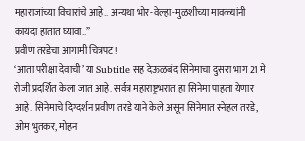महाराजांच्या विचारांचे आहे.. अन्यथा भोर-वेल्हा-मुळशीच्या मावळ्यांनी कायदा हातात घ्यावा..”
प्रवीण तरडेचा आगामी चित्रपट!
‘आता परीक्षा देवाची’ या Subtitle सह देऊळबंद सिनेमाचा दुसरा भाग 21 मे रोजी प्रदर्शित केला जात आहे. सर्वत्र महाराष्ट्रभरात हा सिनेमा पाहता येणार आहे. सिनेमाचे दिग्दर्शन प्रवीण तरडे याने केले असून सिनेमात स्नेहल तरडे, ओम भुतकर, मोहन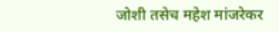जोशी तसेच महेश मांजरेकर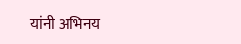यांनी अभिनय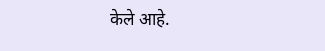केले आहे.